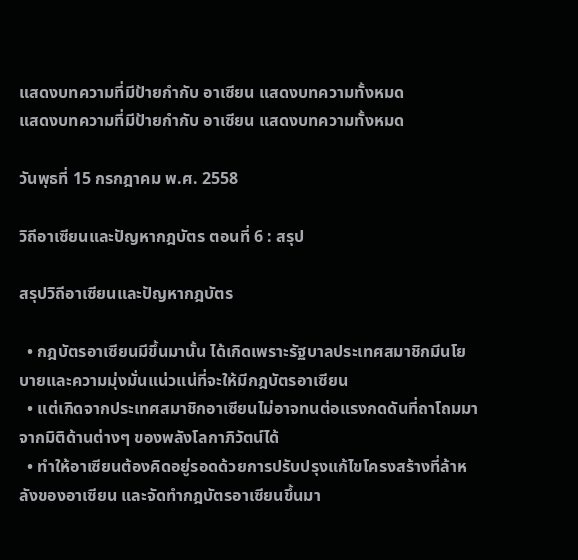แสดงบทความที่มีป้ายกำกับ อาเซียน แสดงบทความทั้งหมด
แสดงบทความที่มีป้ายกำกับ อาเซียน แสดงบทความทั้งหมด

วันพุธที่ 15 กรกฎาคม พ.ศ. 2558

วิถีอาเซียนและปัญหากฎบัตร ตอนที่ 6 : สรุป

สรุปวิถีอาเซียนและปัญหากฎบัตร

  • กฎบัตรอาเซียนมีขึ้นมานั้น ได้เกิดเพราะรัฐบาลประเทศสมาชิกมีนโยบายและความมุ่งมั่นแน่วแน่ที่จะให้มีกฎบัตรอาเซียน
  • แต่เกิดจากประเทศสมาชิกอาเซียนไม่อาจทนต่อแรงกดดันที่ถาโถมมาจากมิติด้านต่างๆ ของพลังโลกาภิวัตน์ได้
  • ทำให้อาเซียนต้องคิดอยู่รอดด้วยการปรับปรุงแก้ไขโครงสร้างที่ล้าหลังของอาเซียน และจัดทำกฎบัตรอาเซียนขึ้นมา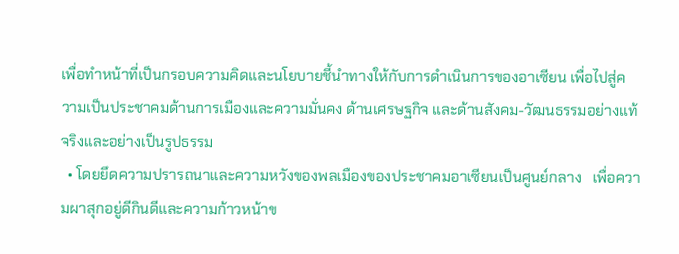เพื่อทำหน้าที่เป็นกรอบความคิดและนโยบายชี้นำทางให้กับการดำเนินการของอาเซียน เพื่อไปสู่ความเป็นประชาคมด้านการเมืองและความมั่นคง ด้านเศรษฐกิจ และด้านสังคม-วัฒนธรรมอย่างแท้จริงและอย่างเป็นรูปธรรม
  • โดยยึดความปรารถนาและความหวังของพลเมืองของประชาคมอาเซียนเป็นศูนย์กลาง   เพื่อความผาสุกอยู่ดีกินดีและความก้าวหน้าข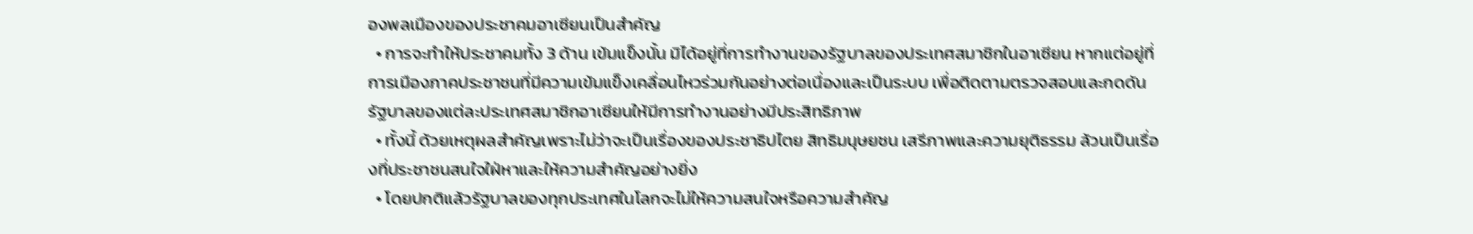องพลเมืองของประชาคมอาเซียนเป็นสำคัญ
  • การจะทำให้ประชาคมทั้ง 3 ด้าน เข้มแข็งนั้น มิได้อยู่ที่การทำงานของรัฐบาลของประเทศสมาชิกในอาเซียน หากแต่อยู่ที่การเมืองภาคประชาชนที่มีความเข้มแข็งเคลื่อนไหวร่วมกันอย่างต่อเนื่องและเป็นระบบ เพื่อติดตามตรวจสอบและกดดันรัฐบาลของแต่ละประเทศสมาชิกอาเซียนให้มีการทำงานอย่างมีประสิทธิภาพ
  • ทั้งนี้ ด้วยเหตุผลสำคัญเพราะไม่ว่าจะเป็นเรื่องของประชาธิปไตย สิทธิมนุษยชน เสรีภาพและความยุติธรรม ล้วนเป็นเรื่องที่ประชาชนสนใจใฝ่หาและให้ความสำคัญอย่างยิ่ง
  • โดยปกติแล้วรัฐบาลของทุกประเทศในโลกจะไม่ให้ความสนใจหรือความสำคัญ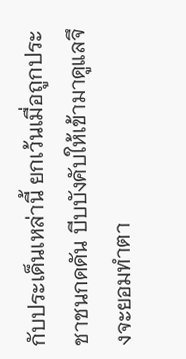กับประเด็นเหล่านี้ ยกเว้นเมื่อถูกประชาชนกดดัน บีบบังคับให้เข้ามาดูแลจึงจะยอมทำตา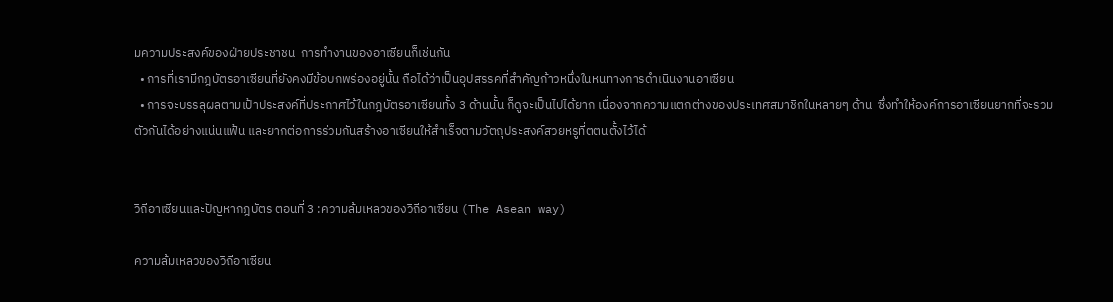มความประสงค์ของฝ่ายประชาชน  การทำงานของอาเซียนก็เช่นกัน
  • การที่เรามีกฎบัตรอาเซียนที่ยังคงมีข้อบกพร่องอยู่นั้น ถือได้ว่าเป็นอุปสรรคที่สำคัญก้าวหนึ่งในหนทางการดำเนินงานอาเซียน
  • การจะบรรลุผลตามเป้าประสงค์ที่ประกาศไว้ในกฎบัตรอาเซียนทั้ง 3 ด้านนั้น ก็ดูจะเป็นไปได้ยาก เนื่องจากความแตกต่างของประเทศสมาชิกในหลายๆ ด้าน  ซึ่งทำให้องค์การอาเซียนยากที่จะรวมตัวกันได้อย่างแน่นแฟ้น และยากต่อการร่วมกันสร้างอาเซียนให้สำเร็จตามวัตถุประสงค์สวยหรูที่ตตนตั้งไว้ได้


วิถีอาเซียนและปัญหากฎบัตร ตอนที่ 3 :ความล้มเหลวของวิถีอาเซียน (The Asean way)

ความล้มเหลวของวิถีอาเซียน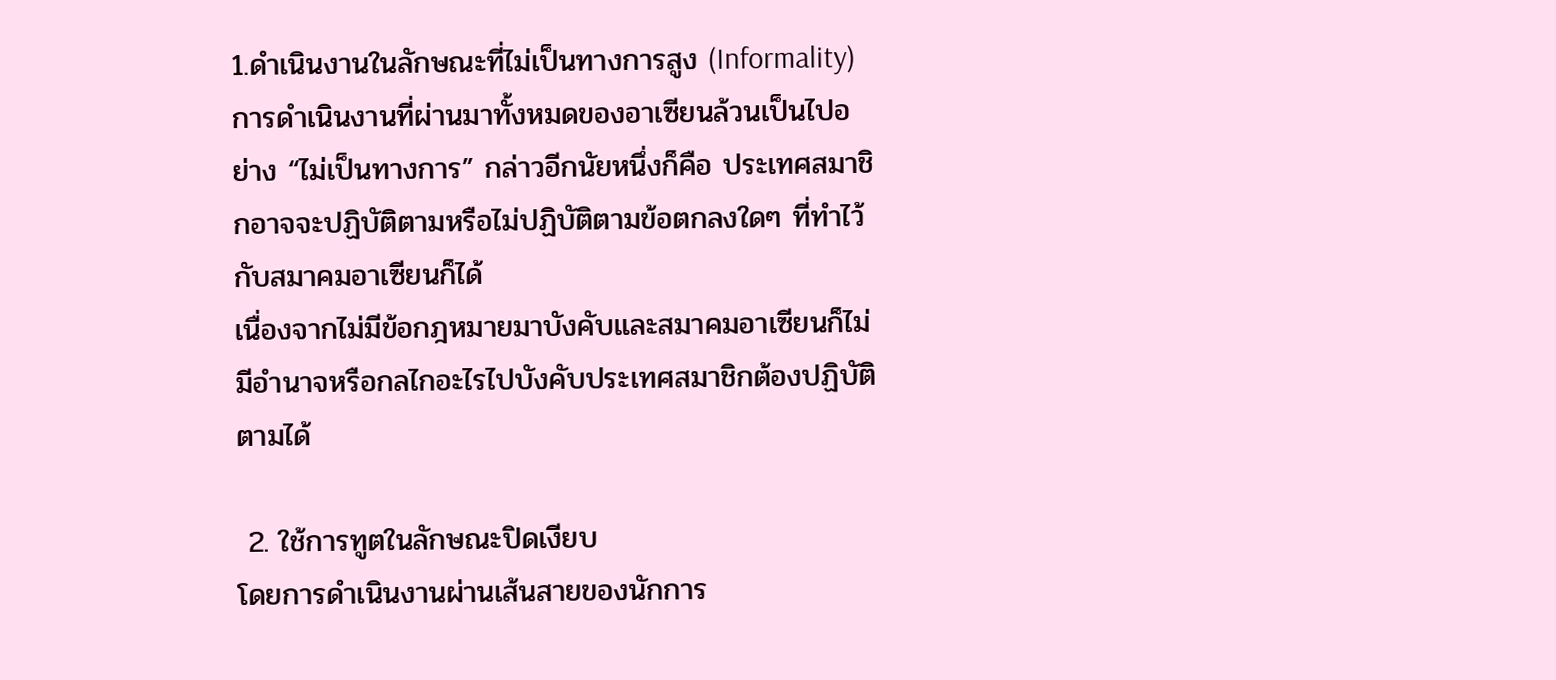1.ดำเนินงานในลักษณะที่ไม่เป็นทางการสูง (Informality)
การดำเนินงานที่ผ่านมาทั้งหมดของอาเซียนล้วนเป็นไปอย่าง “ไม่เป็นทางการ” กล่าวอีกนัยหนึ่งก็คือ ประเทศสมาชิกอาจจะปฏิบัติตามหรือไม่ปฏิบัติตามข้อตกลงใดๆ ที่ทำไว้กับสมาคมอาเซียนก็ได้
เนื่องจากไม่มีข้อกฎหมายมาบังคับและสมาคมอาเซียนก็ไม่มีอำนาจหรือกลไกอะไรไปบังคับประเทศสมาชิกต้องปฏิบัติตามได้

 2. ใช้การทูตในลักษณะปิดเงียบ
โดยการดำเนินงานผ่านเส้นสายของนักการ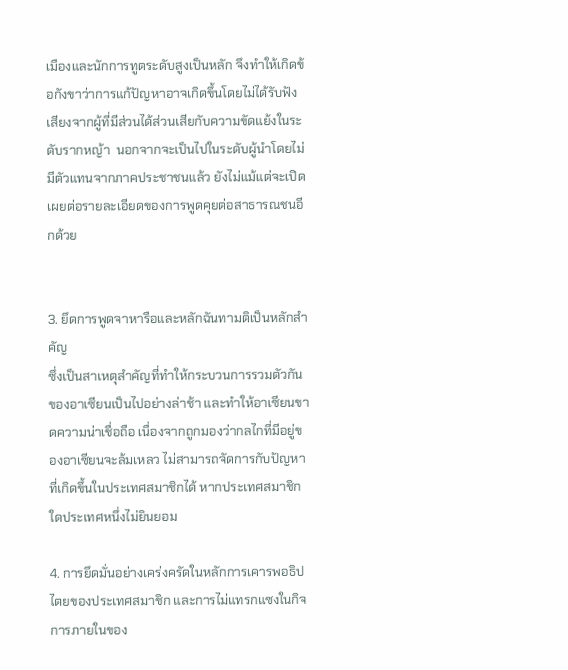เมืองและนักการทูตระดับสูงเป็นหลัก จึงทำให้เกิดข้อกังขาว่าการแก้ปัญหาอาจเกิดขึ้นโดยไม่ได้รับฟังเสียงจากผู้ที่มีส่วนได้ส่วนเสียกับความขัดแย้งในระดับรากหญ้า  นอกจากจะเป็นไปในระดับผู้นำโดยไม่มีตัวแทนจากภาคประชาชนแล้ว ยังไม่แม้แต่จะเปิดเผยต่อรายละเอียดของการพูดคุยต่อสาธารณชนอีกด้วย


3. ยึดการพูดจาหารือและหลักฉันทามติเป็นหลักสำคัญ
ซึ่งเป็นสาเหตุสำคัญที่ทำให้กระบวนการรวมตัวกันของอาเซียนเป็นไปอย่างล่าช้า และทำให้อาเซียนขาดความน่าเชื่อถือ เนื่องจากถูกมองว่ากลไกที่มีอยู่ของอาเซียนจะล้มเหลว ไม่สามารถจัดการกับปัญหาที่เกิดขึ้นในประเทศสมาชิกได้ หากประเทศสมาชิกใดประเทศหนึ่งไม่ยินยอม

4. การยึดมั่นอย่างเคร่งครัดในหลักการเคารพอธิปไตยของประเทศสมาชิก และการไม่แทรกแซงในกิจการภายในของ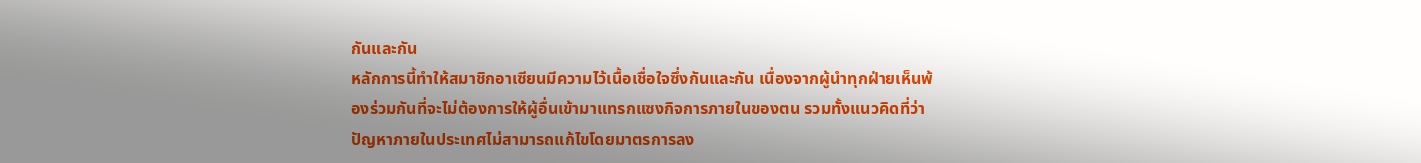กันและกัน
หลักการนี้ทำให้สมาชิกอาเซียนมีความไว้เนื้อเชื่อใจซึ่งกันและกัน เนื่องจากผู้นำทุกฝ่ายเห็นพ้องร่วมกันที่จะไม่ต้องการให้ผู้อื่นเข้ามาแทรกแซงกิจการภายในของตน รวมทั้งแนวคิดที่ว่าปัญหาภายในประเทศไม่สามารถแก้ไขโดยมาตรการลง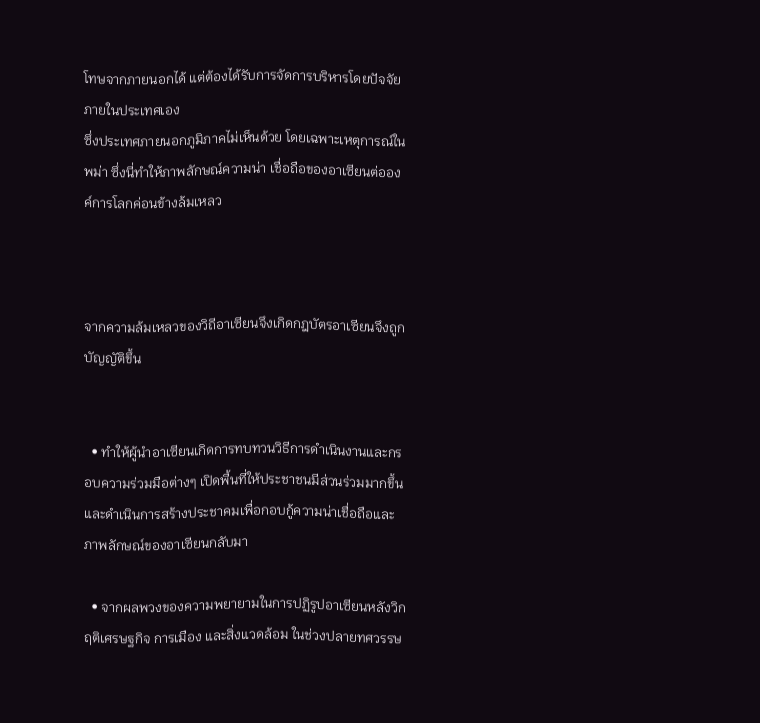โทษจากภายนอกได้ แต่ต้องได้รับการจัดการบริหารโดยปัจจัยภายในประเทศเอง
ซึ่งประเทศภายนอกภูมิภาคไม่เห็นด้วย โดยเฉพาะเหตุการณ์ในพม่า ซึ่งนี่ทำให้ภาพลักษณ์ความน่า เชื่อถือของอาเซียนต่อองค์การโลกค่อนข้างล้มเหลว



จากความล้มเหลวของวิถีอาเซียนจึงเกิดกฎบัตรอาเซียนจึงถูกบัญญัติขึ้น


  • ทำให้ผู้นำอาเซียนเกิดการทบทวนวิธีการดำเนินงานและกรอบความร่วมมือต่างๆ เปิดพื้นที่ให้ประชาชนมีส่วนร่วมมากขึ้น และดำเนินการสร้างประชาคมเพื่อกอบกู้ความน่าเชื่อถือและภาพลักษณ์ของอาเซียนกลับมา

  • จากผลพวงของความพยายามในการปฏิรูปอาเซียนหลังวิกฤติเศรษฐกิจ การเมือง และสิ่งแวดล้อม ในช่วงปลายทศวรรษ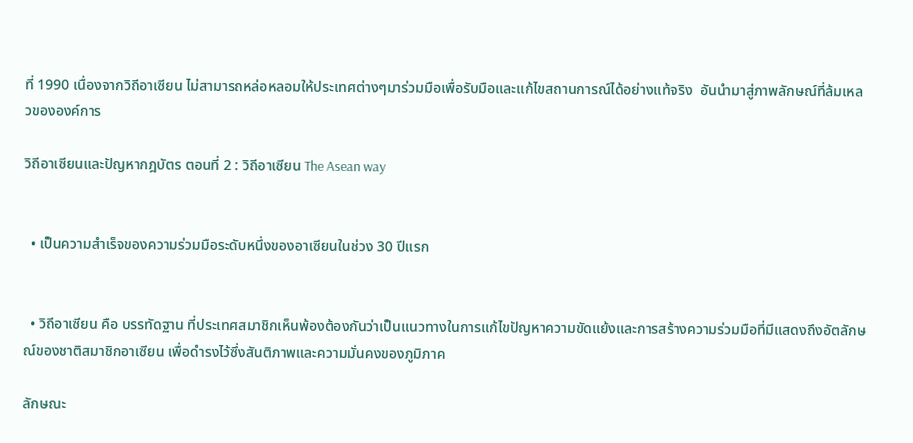ที่ 1990 เนื่องจากวิถีอาเซียน ไม่สามารถหล่อหลอมให้ประเทศต่างๆมาร่วมมือเพื่อรับมือและแก้ไขสถานการณ์ได้อย่างแท้จริง  อันนำมาสู่ภาพลักษณ์ที่ล้มเหลวขององค์การ

วิถีอาเซียนและปัญหากฎบัตร ตอนที่ 2 : วิถีอาเซียน The Asean way


  • เป็นความสำเร็จของความร่วมมือระดับหนึ่งของอาเซียนในช่วง 30 ปีแรก


  • วิถีอาเซียน คือ บรรทัดฐาน ที่ประเทศสมาชิกเห็นพ้องต้องกันว่าเป็นแนวทางในการแก้ไขปัญหาความขัดแย้งและการสร้างความร่วมมือที่มีแสดงถึงอัตลักษณ์ของชาติสมาชิกอาเซียน เพื่อดำรงไว้ซึ่งสันติภาพและความมั่นคงของภูมิภาค

ลักษณะ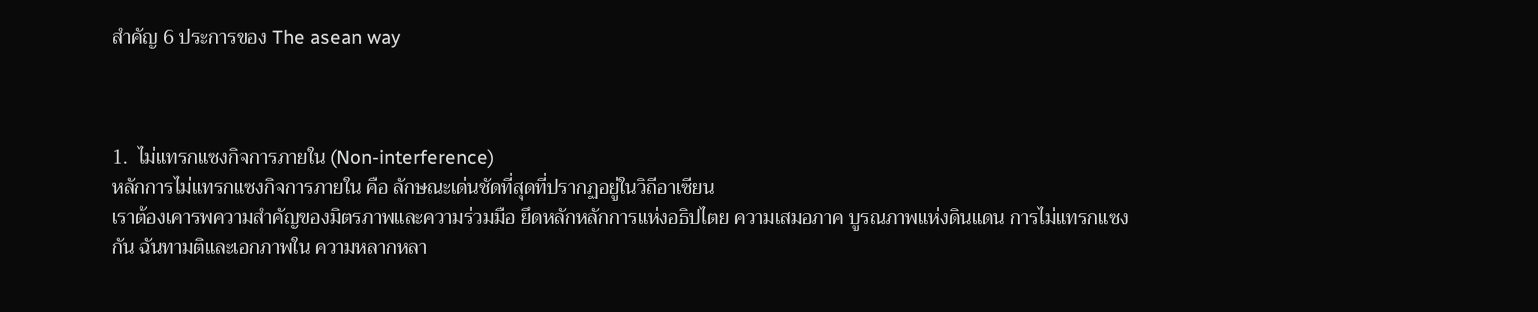สำคัญ 6 ประการของ The asean way



1.  ไม่แทรกแซงกิจการภายใน (Non-interference)
หลักการไม่แทรกแซงกิจการภายใน คือ ลักษณะเด่นชัดที่สุดที่ปรากฏอยู่ในวิถีอาเซียน
เราต้องเคารพความสำคัญของมิตรภาพและความร่วมมือ ยึดหลักหลักการแห่งอธิปไตย ความเสมอภาค บูรณภาพแห่งดินแดน การไม่แทรกแซงกัน ฉันทามติและเอกภาพใน ความหลากหลา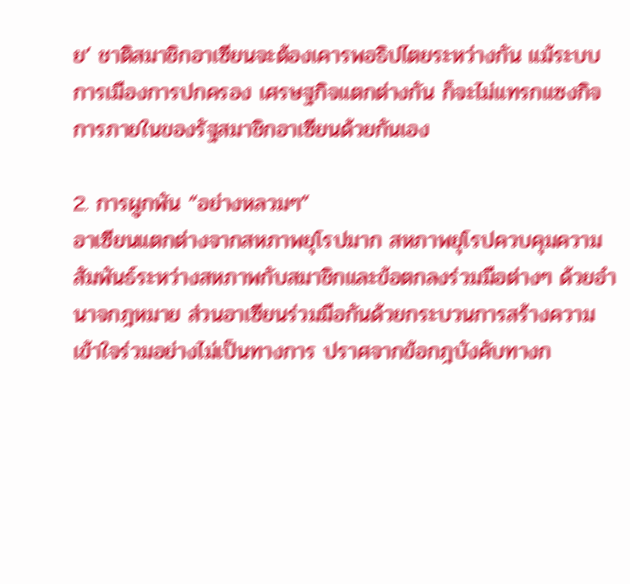ย’ ชาติสมาชิกอาเซียนจะต้องเคารพอธิปไตยระหว่างกัน แม้ระบบการเมืองการปกครอง เศรษฐกิจแตกต่างกัน ก็จะไม่แทรกแซงกิจการภายในของรัฐสมาชิกอาเซียนด้วยกันเอง

2. การผูกพัน “อย่างหลวมๆ”
อาเซียนแตกต่างจากสหภาพยุโรปมาก สหภาพยุโรปควบคุมความสัมพันธ์ระหว่างสหภาพกับสมาชิกและข้อตกลงร่วมมือต่างๆ ด้วยอำนาจกฎหมาย ส่วนอาเซียนร่วมมือกันด้วยกระบวนการสร้างความเข้าใจร่วมอย่างไม่เป็นทางการ ปราศจากข้อกฎบังคับทางก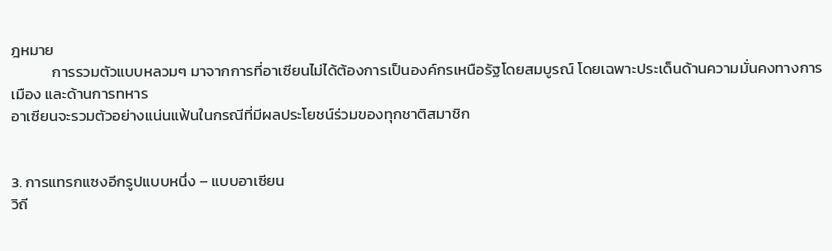ฎหมาย
            การรวมตัวแบบหลวมๆ มาจากการที่อาเซียนไม่ได้ต้องการเป็นองค์กรเหนือรัฐโดยสมบูรณ์ โดยเฉพาะประเด็นด้านความมั่นคงทางการเมือง และด้านการทหาร
อาเซียนจะรวมตัวอย่างแน่นแฟ้นในกรณีที่มีผลประโยชน์ร่วมของทุกชาติสมาชิก


3. การแทรกแซงอีกรูปแบบหนึ่ง – แบบอาเซียน
วิถี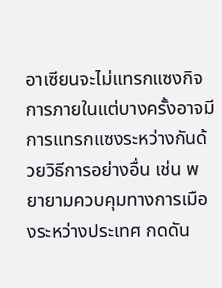อาเซียนจะไม่แทรกแซงกิจการภายในแต่บางครั้งอาจมีการแทรกแซงระหว่างกันด้วยวิธีการอย่างอื่น เช่น พยายามควบคุมทางการเมืองระหว่างประเทศ กดดัน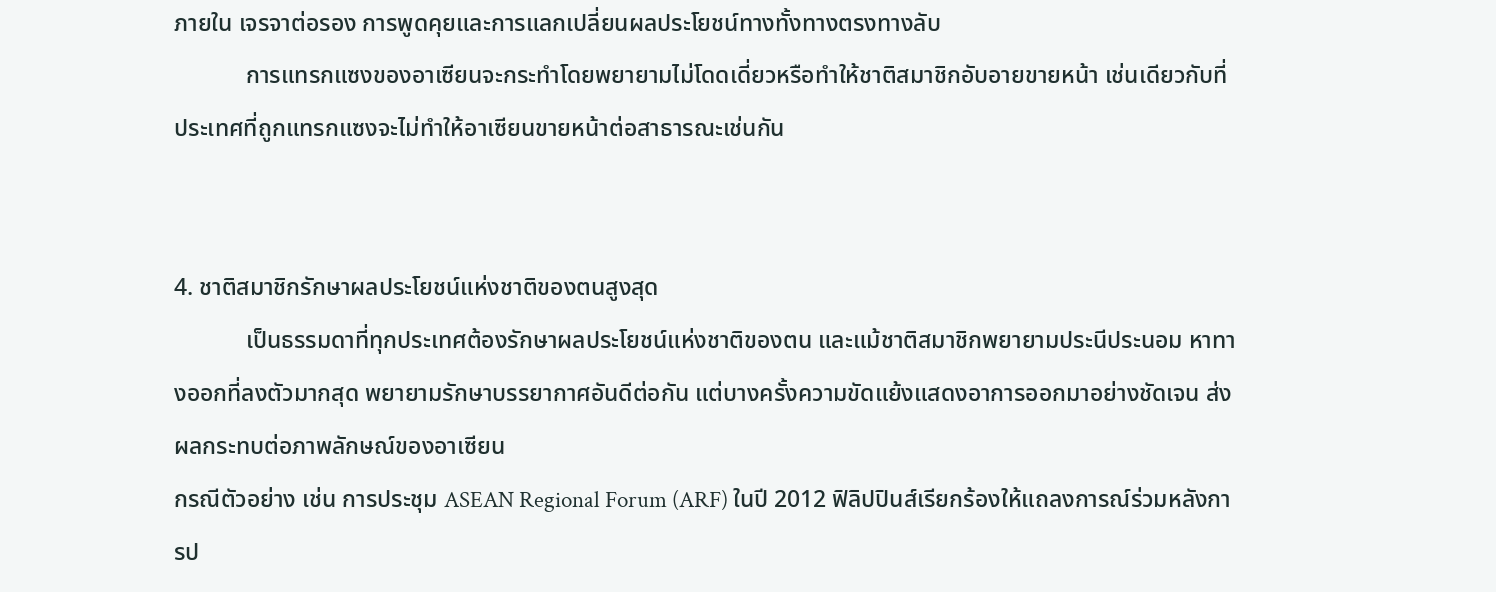ภายใน เจรจาต่อรอง การพูดคุยและการแลกเปลี่ยนผลประโยชน์ทางทั้งทางตรงทางลับ
            การแทรกแซงของอาเซียนจะกระทำโดยพยายามไม่โดดเดี่ยวหรือทำให้ชาติสมาชิกอับอายขายหน้า เช่นเดียวกับที่ประเทศที่ถูกแทรกแซงจะไม่ทำให้อาเซียนขายหน้าต่อสาธารณะเช่นกัน


4. ชาติสมาชิกรักษาผลประโยชน์แห่งชาติของตนสูงสุด
            เป็นธรรมดาที่ทุกประเทศต้องรักษาผลประโยชน์แห่งชาติของตน และแม้ชาติสมาชิกพยายามประนีประนอม หาทางออกที่ลงตัวมากสุด พยายามรักษาบรรยากาศอันดีต่อกัน แต่บางครั้งความขัดแย้งแสดงอาการออกมาอย่างชัดเจน ส่งผลกระทบต่อภาพลักษณ์ของอาเซียน
กรณีตัวอย่าง เช่น การประชุม ASEAN Regional Forum (ARF) ในปี 2012 ฟิลิปปินส์เรียกร้องให้แถลงการณ์ร่วมหลังการป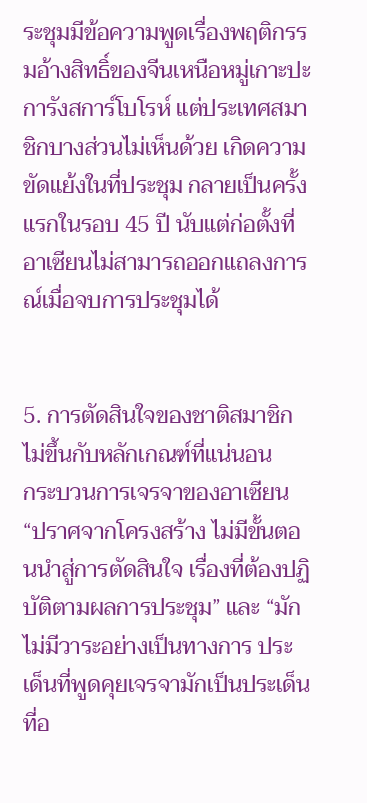ระชุมมีข้อความพูดเรื่องพฤติกรรมอ้างสิทธิ์ของจีนเหนือหมู่เกาะปะการังสการ์โบโรห์ แต่ประเทศสมาชิกบางส่วนไม่เห็นด้วย เกิดความขัดแย้งในที่ประชุม กลายเป็นครั้งแรกในรอบ 45 ปี นับแต่ก่อตั้งที่อาเซียนไม่สามารถออกแถลงการณ์เมื่อจบการประชุมได้


5. การตัดสินใจของชาติสมาชิกไม่ขึ้นกับหลักเกณฑ์ที่แน่นอน
กระบวนการเจรจาของอาเซียน “ปราศจากโครงสร้าง ไม่มีขั้นตอนนำสู่การตัดสินใจ เรื่องที่ต้องปฏิบัติตามผลการประชุม” และ “มักไม่มีวาระอย่างเป็นทางการ ประเด็นที่พูดคุยเจรจามักเป็นประเด็นที่อ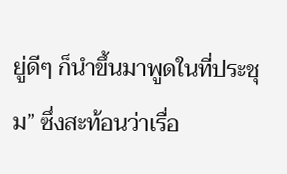ยู่ดีๆ ก็นำขึ้นมาพูดในที่ประชุม” ซึ่งสะท้อนว่าเรื่อ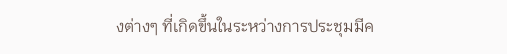งต่างๆ ที่เกิดขึ้นในระหว่างการประชุมมีค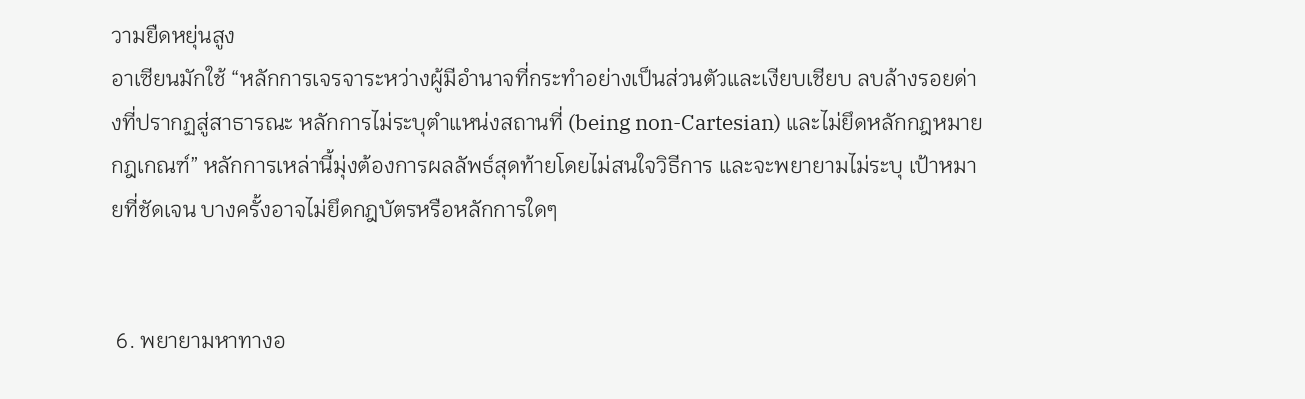วามยืดหยุ่นสูง
อาเซียนมักใช้ “หลักการเจรจาระหว่างผู้มีอำนาจที่กระทำอย่างเป็นส่วนตัวและเงียบเชียบ ลบล้างรอยด่างที่ปรากฏสู่สาธารณะ หลักการไม่ระบุตำแหน่งสถานที่ (being non-Cartesian) และไม่ยึดหลักกฎหมายกฎเกณฑ์” หลักการเหล่านี้มุ่งต้องการผลลัพธ์สุดท้ายโดยไม่สนใจวิธีการ และจะพยายามไม่ระบุ เป้าหมายที่ชัดเจน บางครั้งอาจไม่ยึดกฎบัตรหรือหลักการใดๆ


 6. พยายามหาทางอ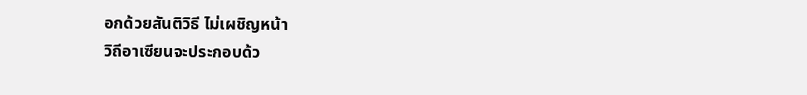อกด้วยสันติวิธี ไม่เผชิญหน้า
วิถีอาเซียนจะประกอบด้ว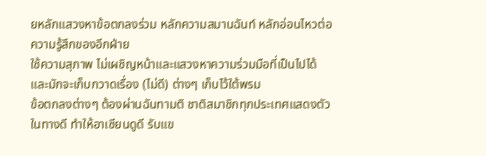ยหลักแสวงหาข้อตกลงร่วม หลักความสมานฉันท์ หลักอ่อนไหวต่อความรู้สึกของอีกฝ่าย
ใช้ความสุภาพ ไม่เผชิญหน้าและแสวงหาความร่วมมือที่เป็นไปได้และมักจะเก็บกวาดเรื่อง (ไม่ดี) ต่างๆ เก็บไว้ใต้พรม
ข้อตกลงต่างๆ ต้องผ่านฉันทามติ ชาติสมาชิกทุกประเทศแสดงตัวในทางดี ทำให้อาเซียนดูดี รับแข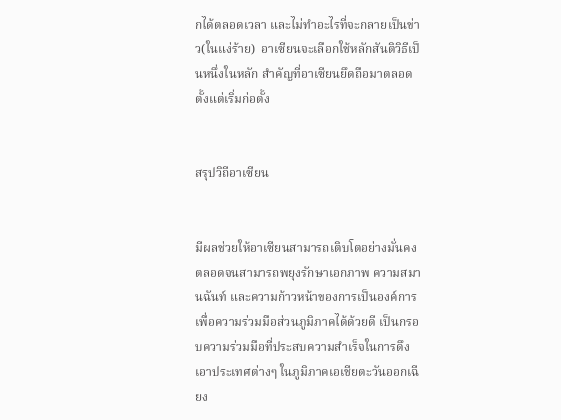กได้ตลอดเวลา และไม่ทำอะไรที่จะกลายเป็นข่าว(ในแง่ร้าย)  อาเซียนจะเลือกใช้หลักสันติวิธีเป็นหนึ่งในหลัก สำคัญที่อาเซียนยึดถือมาตลอดตั้งแต่เริ่มก่อตั้ง


สรุปวิถีอาเซียน


มีผลช่วยให้อาเซียนสามารถเติบโตอย่างมั่นคง ตลอดจนสามารถพยุงรักษาเอกภาพ ความสมานฉันท์ และความก้าวหน้าของการเป็นองค์การเพื่อความร่วมมือส่วนภูมิภาคได้ด้วยดี เป็นกรอบความร่วมมือที่ประสบความสำเร็จในการดึงเอาประเทศต่างๆ ในภูมิภาคเอเชียตะวันออกเฉียง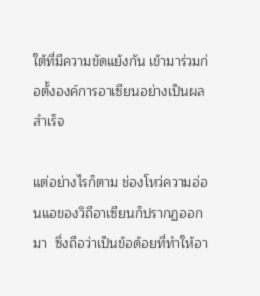ใต้ที่มีความขัดแย้งกัน เข้ามาร่วมก่อตั้งองค์การอาเซียนอย่างเป็นผลสำเร็จ

แต่อย่างไรก็ตาม ช่องโหว่ความอ่อนแอของวิถีอาเซียนก็ปรากฏออกมา  ซึ่งถือว่าเป็นข้อด้อยที่ทำให้อา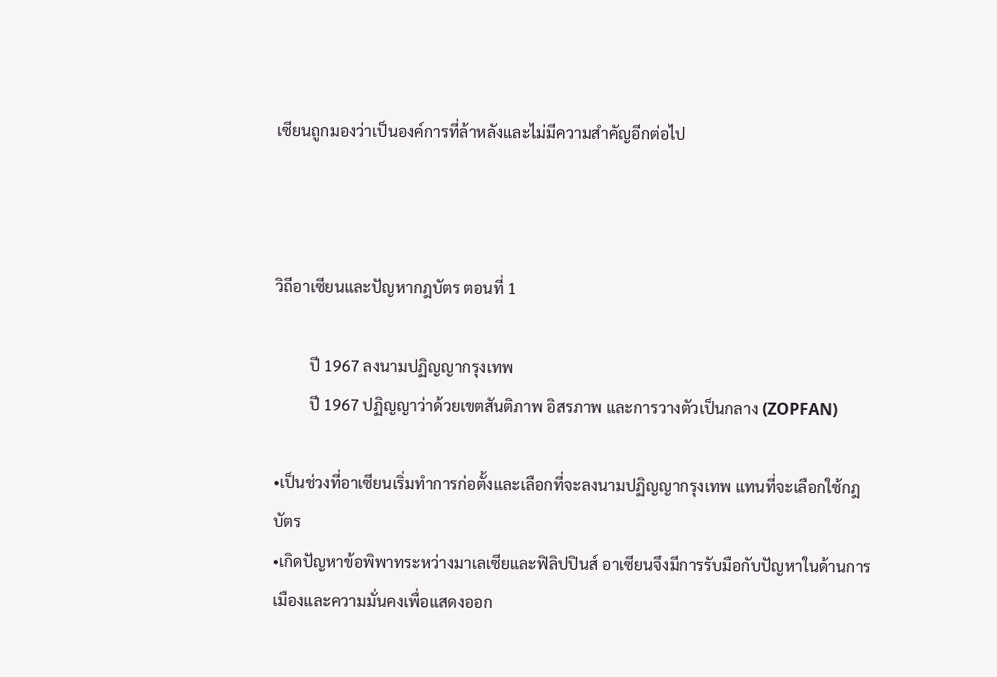เซียนถูกมองว่าเป็นองค์การที่ล้าหลังและไม่มีความสำคัญอีกต่อไป



วิถีอาเซียนและปัญหากฎบัตร ตอนที่ 1

         ปี 1967 ลงนามปฏิญญากรุงเทพ
         ปี 1967 ปฏิญญาว่าด้วยเขตสันติภาพ อิสรภาพ และการวางตัวเป็นกลาง (ZOPFAN)

•เป็นช่วงที่อาเซียนเริ่มทำการก่อตั้งและเลือกที่จะลงนามปฏิญญากรุงเทพ แทนที่จะเลือกใช้กฎบัตร
•เกิดปัญหาข้อพิพาทระหว่างมาเลเซียและฟิลิปปินส์ อาเซียนจึงมีการรับมือกับปัญหาในด้านการเมืองและความมั่นคงเพื่อแสดงออก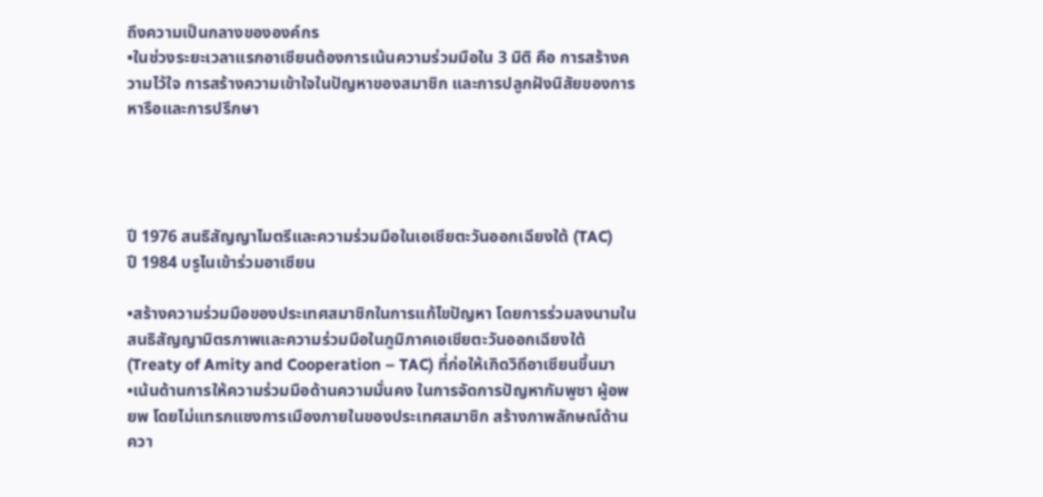ถึงความเป็นกลางขององค์กร
•ในช่วงระยะเวลาแรกอาเซียนต้องการเน้นความร่วมมือใน 3 มิติ คือ การสร้างความไว้ใจ การสร้างความเข้าใจในปัญหาของสมาชิก และการปลูกฝังนิสัยของการหารือและการปรึกษา




ปี 1976 สนธิสัญญาไมตรีและความร่วมมือในเอเชียตะวันออกเฉียงใต้ (TAC)
ปี 1984 บรูไนเข้าร่วมอาเซียน

•สร้างความร่วมมือของประเทศสมาชิกในการแก้ไขปัญหา โดยการร่วมลงนามในสนธิสัญญามิตรภาพและความร่วมมือในภูมิภาคเอเชียตะวันออกเฉียงใต้ (Treaty of Amity and Cooperation – TAC) ที่ก่อให้เกิดวิถีอาเซียนขึ้นมา
•เน้นด้านการให้ความร่วมมือด้านความมั่นคง ในการจัดการปัญหากัมพูชา ผู้อพยพ โดยไม่แทรกแซงการเมืองภายในของประเทศสมาชิก สร้างภาพลักษณ์ด้านควา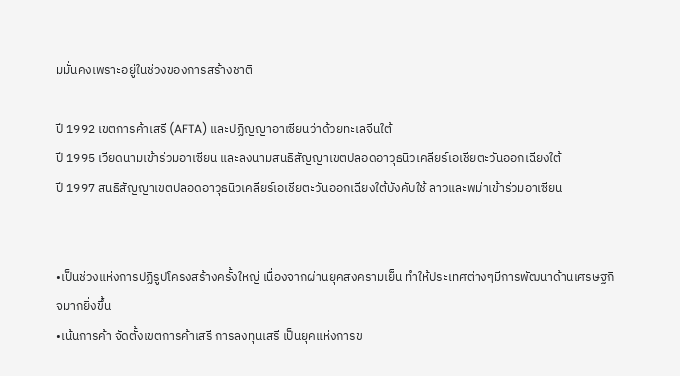มมั่นคงเพราะอยู่ในช่วงของการสร้างชาติ

ปี 1992 เขตการค้าเสรี (AFTA) และปฏิญญาอาเซียนว่าด้วยทะเลจีนใต้
ปี 1995 เวียดนามเข้าร่วมอาเซียน และลงนามสนธิสัญญาเขตปลอดอาวุธนิวเคลียร์เอเชียตะวันออกเฉียงใต้
ปี 1997 สนธิสัญญาเขตปลอดอาวุธนิวเคลียร์เอเชียตะวันออกเฉียงใต้บังคับใช้ ลาวและพม่าเข้าร่วมอาเซียน


•เป็นช่วงแห่งการปฏิรูปโครงสร้างครั้งใหญ่ เนื่องจากผ่านยุคสงครามเย็น ทำให้ประเทศต่างๆมีการพัฒนาด้านเศรษฐกิจมากยิ่งขึ้น
•เน้นการค้า จัดตั้งเขตการค้าเสรี การลงทุนเสรี เป็นยุคแห่งการข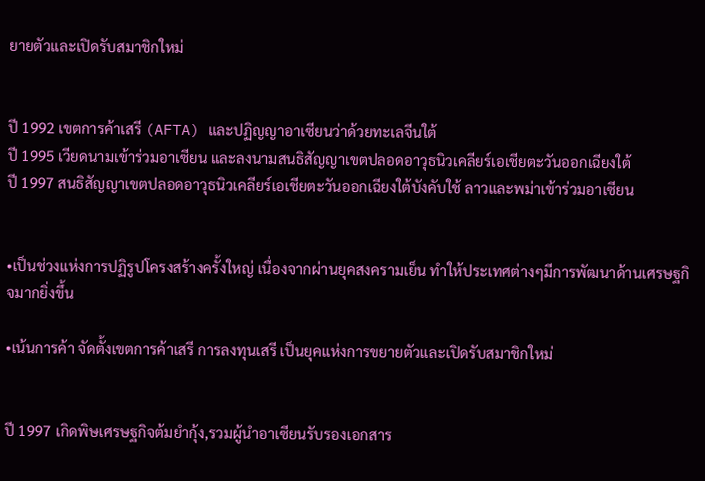ยายตัวและเปิดรับสมาชิกใหม่


ปี 1992 เขตการค้าเสรี (AFTA) และปฏิญญาอาเซียนว่าด้วยทะเลจีนใต้
ปี 1995 เวียดนามเข้าร่วมอาเซียน และลงนามสนธิสัญญาเขตปลอดอาวุธนิวเคลียร์เอเชียตะวันออกเฉียงใต้
ปี 1997 สนธิสัญญาเขตปลอดอาวุธนิวเคลียร์เอเชียตะวันออกเฉียงใต้บังคับใช้ ลาวและพม่าเข้าร่วมอาเซียน


•เป็นช่วงแห่งการปฏิรูปโครงสร้างครั้งใหญ่ เนื่องจากผ่านยุคสงครามเย็น ทำให้ประเทศต่างๆมีการพัฒนาด้านเศรษฐกิจมากยิ่งขึ้น

•เน้นการค้า จัดตั้งเขตการค้าเสรี การลงทุนเสรี เป็นยุคแห่งการขยายตัวและเปิดรับสมาชิกใหม่


ปี 1997 เกิดพิษเศรษฐกิจต้มยำกุ้ง,รวมผู้นำอาเซียนรับรองเอกสาร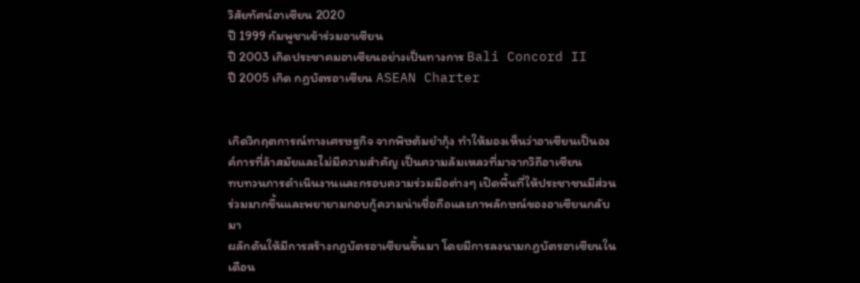วิสัยทัศน์อาเซียน 2020
ปี 1999 กัมพูชาเข้าร่วมอาเซียน
ปี 2003 เกิดประชาคมอาเซียนอย่างเป็นทางการ Bali Concord II
ปี 2005 เกิด กฏบัตรอาเซียน ASEAN Charter


เกิดวิกฤตการณ์ทางเศรษฐกิจ จากพิษต้มยำกุ้ง ทำให้มองเห็นว่าอาเซียนเป็นองค์การที่ล้าสมัยและไม่มีความสำคัญ เป็นความล้มเหลวที่มาจากวิถีอาเซียน
ทบทวนการดำเนินงานและกรอบความร่วมมือต่างๆ เปิดพื้นที่ให้ประชาชนมีส่วนร่วมมากขึ้นและพยายามกอบกู้ความน่าเชื่อถือและภาพลักษณ์ของอาเซียนกลับมา
ผลักดันให้มีการสร้างกฎบัตรอาเซียนขึ้นมา โดยมีการลงนามกฎบัตรอาเซียนในเดือน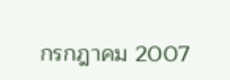กรกฎาคม 2007